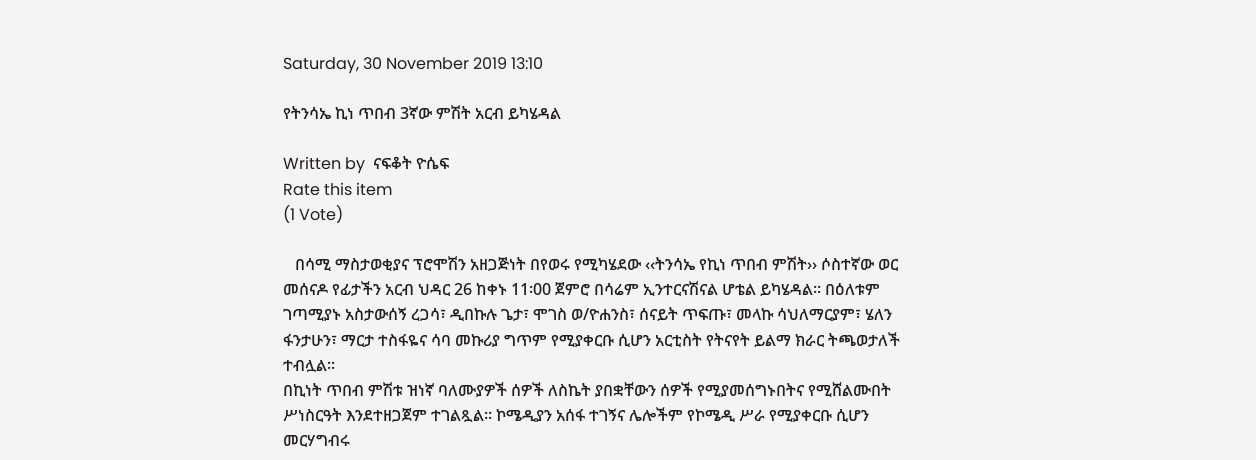Saturday, 30 November 2019 13:10

የትንሳኤ ኪነ ጥበብ 3ኛው ምሽት አርብ ይካሄዳል

Written by  ናፍቆት ዮሴፍ
Rate this item
(1 Vote)

   በሳሚ ማስታወቂያና ፕሮሞሽን አዘጋጅነት በየወሩ የሚካሄደው ‹‹ትንሳኤ የኪነ ጥበብ ምሽት›› ሶስተኛው ወር መሰናዶ የፊታችን አርብ ህዳር 26 ከቀኑ 11፡00 ጀምሮ በሳሬም ኢንተርናሽናል ሆቴል ይካሄዳል። በዕለቱም ገጣሚያኑ አስታውሰኝ ረጋሳ፣ ዲበኩሉ ጌታ፣ ሞገስ ወ/ዮሐንስ፣ ሰናይት ጥፍጡ፣ መላኩ ሳህለማርያም፣ ሄለን ፋንታሁን፣ ማርታ ተስፋዬና ሳባ መኩሪያ ግጥም የሚያቀርቡ ሲሆን አርቲስት የትናየት ይልማ ክራር ትጫወታለች ተብሏል፡፡
በኪነት ጥበብ ምሽቱ ዝነኛ ባለሙያዎች ሰዎች ለስኬት ያበቋቸውን ሰዎች የሚያመሰግኑበትና የሚሸልሙበት ሥነስርዓት እንደተዘጋጀም ተገልጿል፡፡ ኮሜዲያን አሰፋ ተገኝና ሌሎችም የኮሜዲ ሥራ የሚያቀርቡ ሲሆን መርሃግብሩ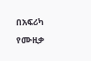በአፍሪካ የሙዚቃ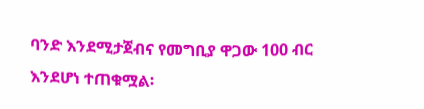ባንድ እንደሚታጀብና የመግቢያ ዋጋው 100 ብር እንደሆነ ተጠቁሟል፡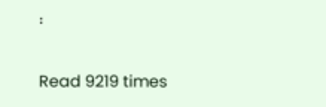፡

Read 9219 times